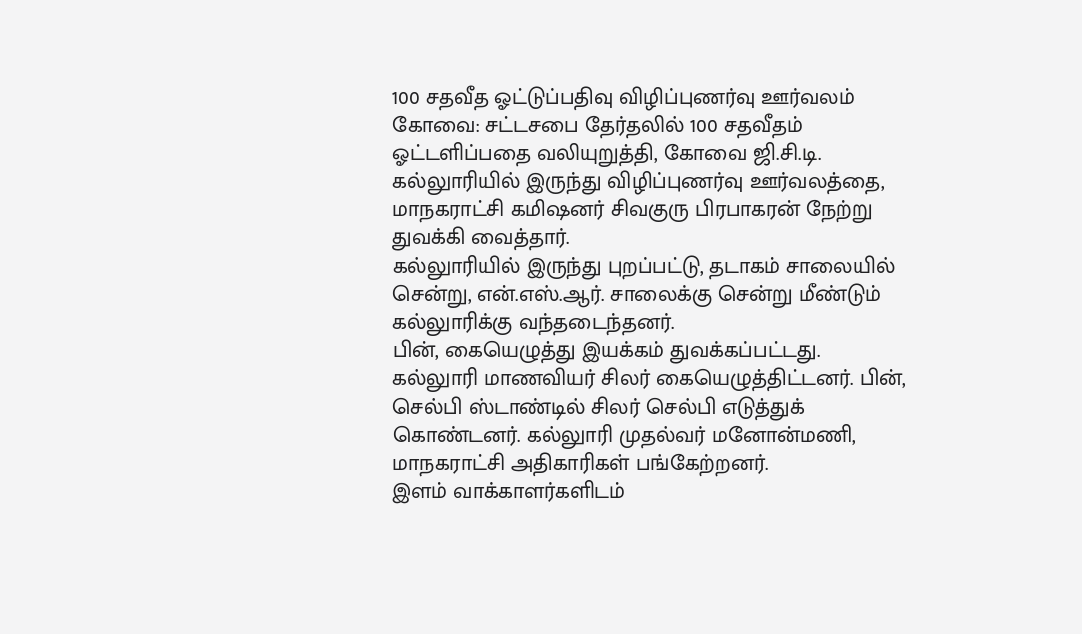100 சதவீத ஓட்டுப்பதிவு விழிப்புணர்வு ஊர்வலம்
கோவை: சட்டசபை தேர்தலில் 100 சதவீதம் ஓட்டளிப்பதை வலியுறுத்தி, கோவை ஜி.சி.டி. கல்லுாரியில் இருந்து விழிப்புணர்வு ஊர்வலத்தை, மாநகராட்சி கமிஷனர் சிவகுரு பிரபாகரன் நேற்று துவக்கி வைத்தார்.
கல்லுாரியில் இருந்து புறப்பட்டு, தடாகம் சாலையில் சென்று, என்.எஸ்.ஆர். சாலைக்கு சென்று மீண்டும் கல்லுாரிக்கு வந்தடைந்தனர்.
பின், கையெழுத்து இயக்கம் துவக்கப்பட்டது. கல்லுாரி மாணவியர் சிலர் கையெழுத்திட்டனர். பின், செல்பி ஸ்டாண்டில் சிலர் செல்பி எடுத்துக் கொண்டனர். கல்லுாரி முதல்வர் மனோன்மணி, மாநகராட்சி அதிகாரிகள் பங்கேற்றனர்.
இளம் வாக்காளர்களிடம்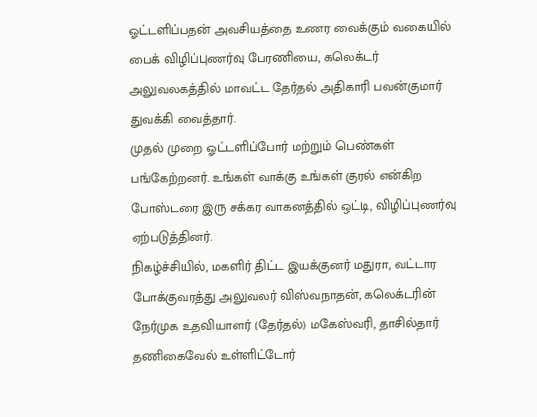ஓட்டளிப்பதன் அவசியத்தை உணர வைக்கும் வகையில் பைக் விழிப்புணர்வு பேரணியை, கலெக்டர் அலுவலகத்தில் மாவட்ட தேர்தல் அதிகாரி பவன்குமார் துவக்கி வைத்தார்.
முதல் முறை ஓட்டளிப்போர் மற்றும் பெண்கள் பங்கேற்றனர். உங்கள் வாக்கு உங்கள் குரல் என்கிற போஸ்டரை இரு சக்கர வாகனத்தில் ஒட்டி, விழிப்புணர்வு ஏற்படுத்தினர்.
நிகழ்ச்சியில், மகளிர் திட்ட இயக்குனர் மதுரா, வட்டார போக்குவரத்து அலுவலர் விஸ்வநாதன், கலெக்டரின் நேர்முக உதவியாளர் (தேர்தல்) மகேஸ்வரி, தாசில்தார் தணிகைவேல் உள்ளிட்டோர்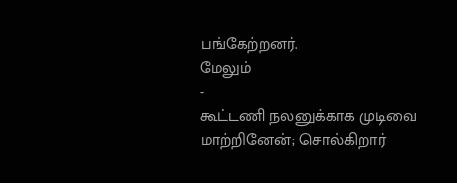பங்கேற்றனர்.
மேலும்
-
கூட்டணி நலனுக்காக முடிவை மாற்றினேன்; சொல்கிறார்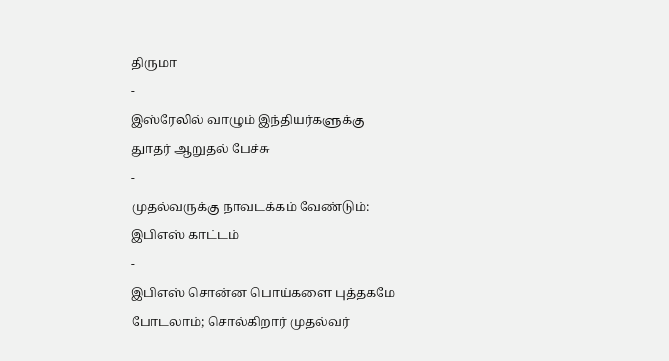திருமா
-
இஸ்ரேலில் வாழும் இந்தியர்களுக்கு துாதர் ஆறுதல் பேச்சு
-
முதல்வருக்கு நாவடக்கம் வேண்டும்: இபிஎஸ் காட்டம்
-
இபிஎஸ் சொன்ன பொய்களை புத்தகமே போடலாம்; சொல்கிறார் முதல்வர்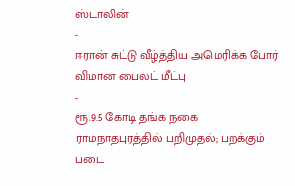ஸ்டாலின்
-
ஈரான் சுட்டு வீழ்த்திய அமெரிக்க போர் விமான பைலட் மீட்பு
-
ரூ.9.5 கோடி தங்க நகை ராமநாதபுரத்தில் பறிமுதல்; பறக்கும் படை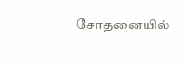சோதனையில்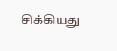சிக்கியது